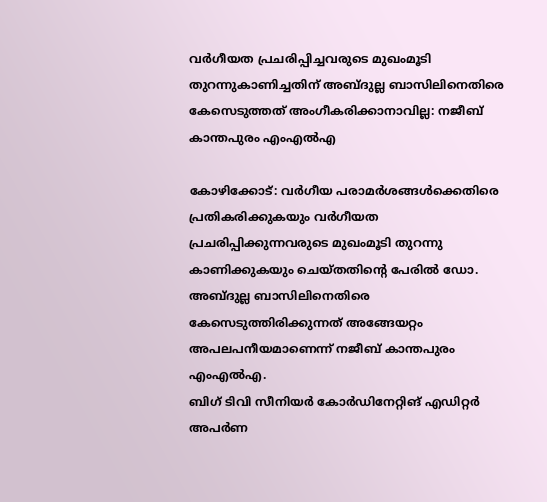വർഗീയത പ്രചരിപ്പിച്ചവരുടെ മുഖംമൂടി തുറന്നുകാണിച്ചതിന് അബ്ദുല്ല ബാസിലിനെതിരെ കേസെടുത്തത് അംഗീകരിക്കാനാവില്ല: നജീബ് കാന്തപുരം എംഎൽഎ

കോഴിക്കോട്: വർഗീയ പരാമർശങ്ങൾക്കെതിരെ പ്രതികരിക്കുകയും വർഗീയത പ്രചരിപ്പിക്കുന്നവരുടെ മുഖംമൂടി തുറന്നു കാണിക്കുകയും ചെയ്തതിന്റെ പേരിൽ ഡോ. അബ്ദുല്ല ബാസിലിനെതിരെ കേസെടുത്തിരിക്കുന്നത് അങ്ങേയറ്റം അപലപനീയമാണെന്ന് നജീബ് കാന്തപുരം എംഎൽഎ.
ബിഗ് ടിവി സീനിയർ കോർഡിനേറ്റിങ് എഡിറ്റർ അപർണ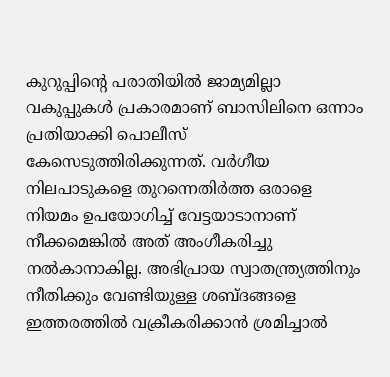കുറുപ്പിന്റെ പരാതിയിൽ ജാമ്യമില്ലാ വകുപ്പുകൾ പ്രകാരമാണ് ബാസിലിനെ ഒന്നാം പ്രതിയാക്കി പൊലീസ് കേസെടുത്തിരിക്കുന്നത്. വർഗീയ നിലപാടുകളെ തുറന്നെതിർത്ത ഒരാളെ നിയമം ഉപയോഗിച്ച് വേട്ടയാടാനാണ് നീക്കമെങ്കിൽ അത് അംഗീകരിച്ചു നൽകാനാകില്ല. അഭിപ്രായ സ്വാതന്ത്ര്യത്തിനും നീതിക്കും വേണ്ടിയുള്ള ശബ്ദങ്ങളെ ഇത്തരത്തിൽ വക്രീകരിക്കാൻ ശ്രമിച്ചാൽ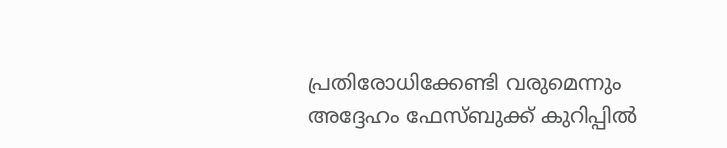പ്രതിരോധിക്കേണ്ടി വരുമെന്നും അദ്ദേഹം ഫേസ്ബുക്ക് കുറിപ്പിൽ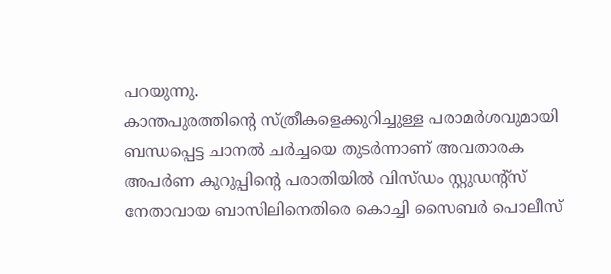പറയുന്നു.
കാന്തപുരത്തിന്റെ സ്ത്രീകളെക്കുറിച്ചുള്ള പരാമർശവുമായി ബന്ധപ്പെട്ട ചാനൽ ചർച്ചയെ തുടർന്നാണ് അവതാരക അപർണ കുറുപ്പിന്റെ പരാതിയിൽ വിസ്ഡം സ്റ്റുഡന്റ്സ് നേതാവായ ബാസിലിനെതിരെ കൊച്ചി സൈബർ പൊലീസ്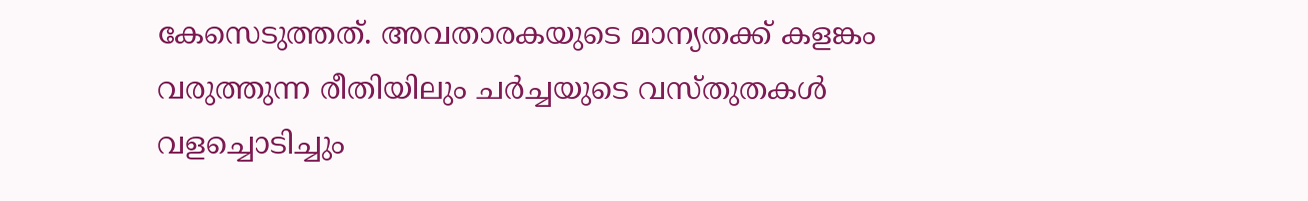കേസെടുത്തത്. അവതാരകയുടെ മാന്യതക്ക് കളങ്കം വരുത്തുന്ന രീതിയിലും ചർച്ചയുടെ വസ്തുതകൾ വളച്ചൊടിച്ചും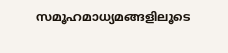സമൂഹമാധ്യമങ്ങളിലൂടെ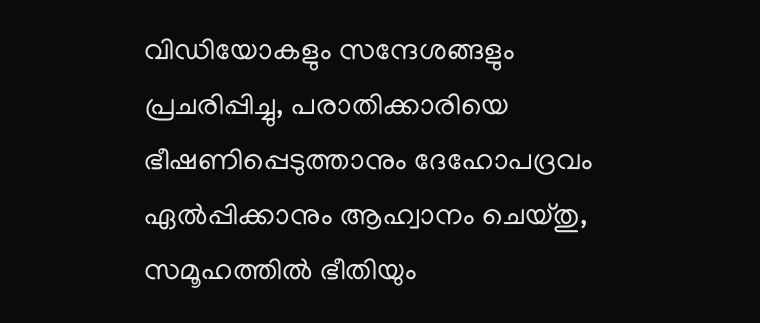വിഡിയോകളും സന്ദേശങ്ങളും പ്രചരിപ്പിച്ചു, പരാതിക്കാരിയെ ഭീഷണിപ്പെടുത്താനും ദേഹോപദ്രവം ഏൽപ്പിക്കാനും ആഹ്വാനം ചെയ്തു, സമൂഹത്തിൽ ഭീതിയും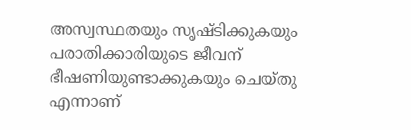അസ്വസ്ഥതയും സൃഷ്ടിക്കുകയും പരാതിക്കാരിയുടെ ജീവന് ഭീഷണിയുണ്ടാക്കുകയും ചെയ്തു എന്നാണ്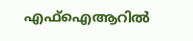എഫ്ഐആറിൽ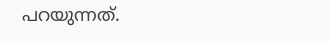പറയുന്നത്.